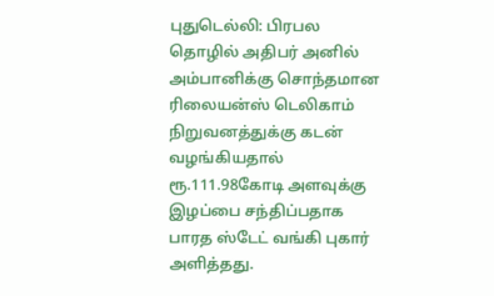புதுடெல்லி: பிரபல தொழில் அதிபர் அனில் அம்பானிக்கு சொந்தமான ரிலையன்ஸ் டெலிகாம் நிறுவனத்துக்கு கடன் வழங்கியதால் ரூ.111.98கோடி அளவுக்கு இழப்பை சந்திப்பதாக பாரத ஸ்டேட் வங்கி புகார் அளித்தது.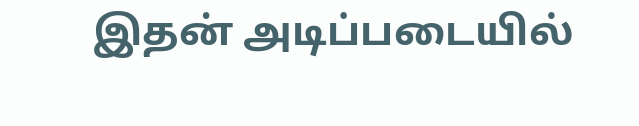இதன் அடிப்படையில்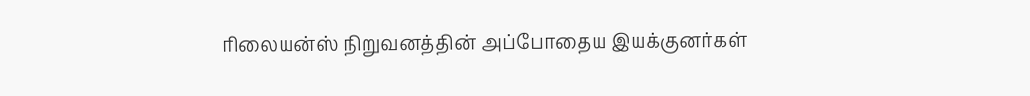ரிலையன்ஸ் நிறுவனத்தின் அப்போதைய இயக்குனர்கள்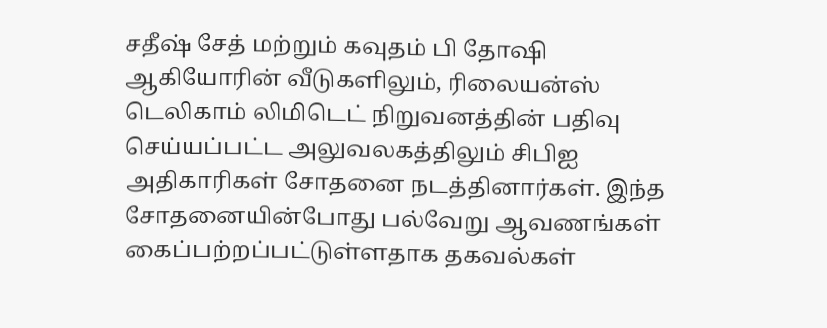சதீஷ் சேத் மற்றும் கவுதம் பி தோஷி ஆகியோரின் வீடுகளிலும், ரிலையன்ஸ் டெலிகாம் லிமிடெட் நிறுவனத்தின் பதிவு செய்யப்பட்ட அலுவலகத்திலும் சிபிஐ அதிகாரிகள் சோதனை நடத்தினார்கள். இந்த சோதனையின்போது பல்வேறு ஆவணங்கள் கைப்பற்றப்பட்டுள்ளதாக தகவல்கள்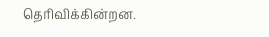தெரிவிக்கின்றன.